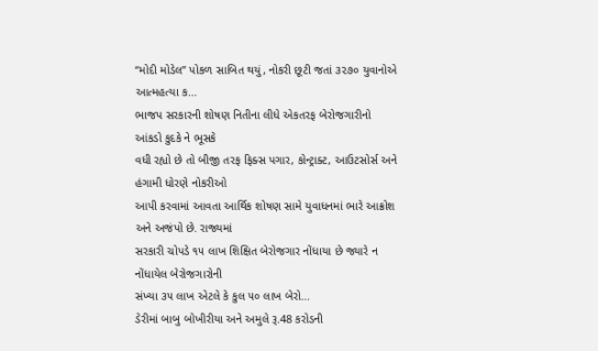“મોદી મોડેલ” પોકળ સાબિત થયું, નોકરી છૂટી જતાં ૩૨૭૦ યુવાનોએ આત્મહત્યા ક...
ભાજપ સરકારની શોષણ નિતીના લીધે એકતરફ બેરોજગારીનો આંકડો કુદકે ને ભૂસકે
વધી રહ્યો છે તો બીજી તરફ ફિક્સ પગાર, કોન્ટ્રાક્ટ, આઉટસોર્સ અને હંગામી ધોરણે નોકરીઓ
આપી કરવામાં આવતા આર્થિક શોષણ સામે યુવાધનમાં ભારે આક્રોશ અને અજંપો છે. રાજ્યમાં
સરકારી ચોપડે ૧૫ લાખ શિક્ષિત બેરોજગાર નોંધાયા છે જ્યારે ન નોંધાયેલ બેરોજગારોની
સંખ્યા ૩૫ લાખ એટલે કે કુલ ૫૦ લાખ બેરો...
ડેરીમાં બાબુ બોખીરીયા અને અમુલે રૂ.48 કરોડની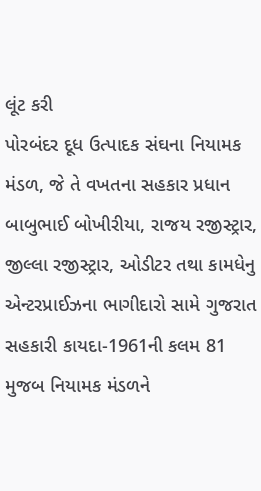લૂંટ કરી
પોરબંદર દૂધ ઉત્પાદક સંઘના નિયામક મંડળ, જે તે વખતના સહકાર પ્રધાન બાબુભાઈ બોખીરીયા, રાજય રજીસ્ટ્રાર, જીલ્લા રજીસ્ટ્રાર, ઓડીટર તથા કામધેનુ એન્ટરપ્રાઈઝના ભાગીદારો સામે ગુજરાત સહકારી કાયદા-1961ની કલમ 81 મુજબ નિયામક મંડળને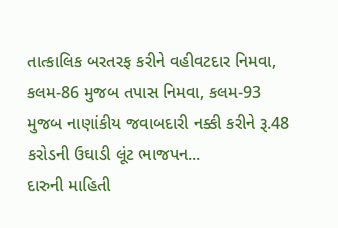તાત્કાલિક બરતરફ કરીને વહીવટદાર નિમવા, કલમ-86 મુજબ તપાસ નિમવા, કલમ-93 મુજબ નાણાંકીય જવાબદારી નક્કી કરીને રૂ.48 કરોડની ઉઘાડી લૂંટ ભાજપન...
દારુની માહિતી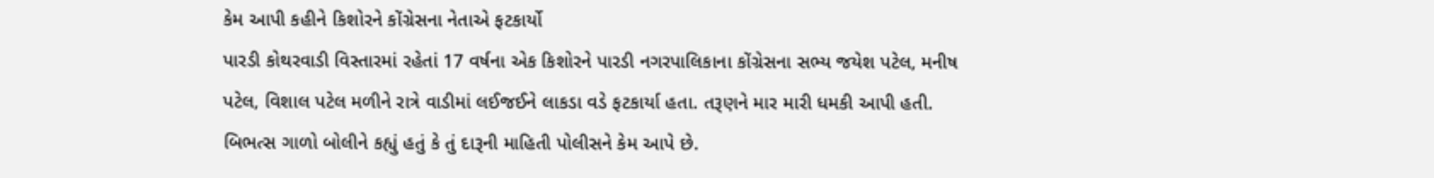કેમ આપી કહીને કિશોરને કોંગ્રેસના નેતાએ ફટકાર્યો
પારડી કોથરવાડી વિસ્તારમાં રહેતાં 17 વર્ષના એક કિશોરને પારડી નગરપાલિકાના કોંગ્રેસના સભ્ય જયેશ પટેલ, મનીષ પટેલ, વિશાલ પટેલ મળીને રાત્રે વાડીમાં લઈજઈને લાકડા વડે ફટકાર્યા હતા. તરૂણને માર મારી ધમકી આપી હતી. બિભત્સ ગાળો બોલીને કહ્યું હતું કે તું દારૂની માહિતી પોલીસને કેમ આપે છે.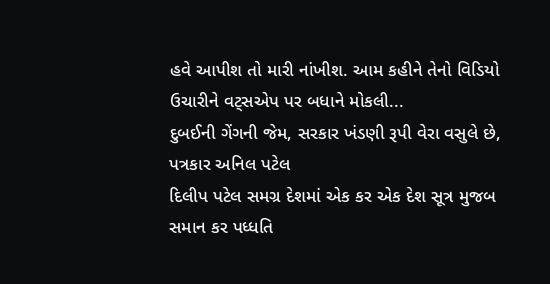હવે આપીશ તો મારી નાંખીશ. આમ કહીને તેનો વિડિયો ઉચારીને વટ્સએપ પર બધાને મોકલી...
દુબઈની ગેંગની જેમ, સરકાર ખંડણી રૂપી વેરા વસુલે છે, પત્રકાર અનિલ પટેલ
દિલીપ પટેલ સમગ્ર દેશમાં એક કર એક દેશ સૂત્ર મુજબ સમાન કર પધ્ધતિ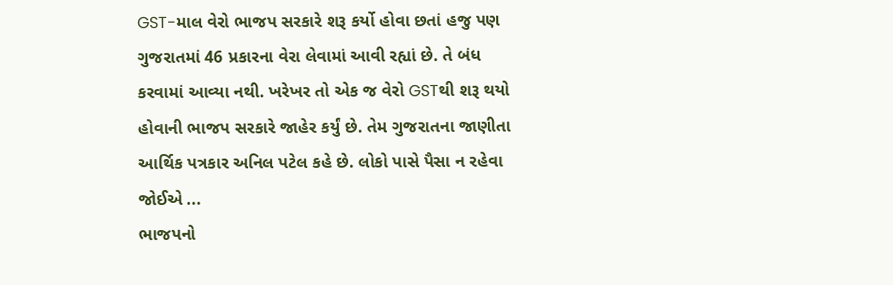GST-માલ વેરો ભાજપ સરકારે શરૂ કર્યો હોવા છતાં હજુ પણ ગુજરાતમાં 46 પ્રકારના વેરા લેવામાં આવી રહ્યાં છે. તે બંધ કરવામાં આવ્યા નથી. ખરેખર તો એક જ વેરો GSTથી શરૂ થયો હોવાની ભાજપ સરકારે જાહેર કર્યું છે. તેમ ગુજરાતના જાણીતા આર્થિક પત્રકાર અનિલ પટેલ કહે છે. લોકો પાસે પૈસા ન રહેવા જોઈએ ...
ભાજપનો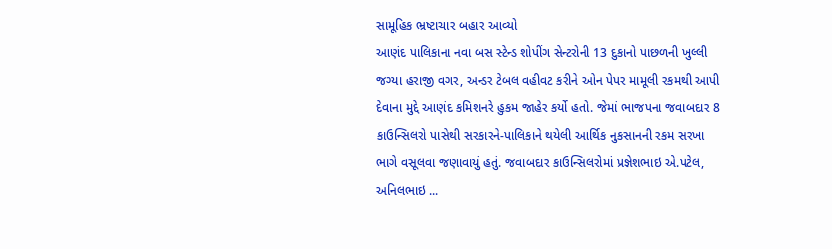સામૂહિક ભ્રષ્ટાચાર બહાર આવ્યો
આણંદ પાલિકાના નવા બસ સ્ટેન્ડ શોપીંગ સેન્ટરોની 13 દુકાનો પાછળની ખુલ્લી જગ્યા હરાજી વગર, અન્ડર ટેબલ વહીવટ કરીને ઓન પેપર મામૂલી રકમથી આપી દેવાના મુદ્દે આણંદ કમિશનરે હુકમ જાહેર કર્યો હતો. જેમાં ભાજપના જવાબદાર 8 કાઉન્સિલરો પાસેથી સરકારને-પાલિકાને થયેલી આર્થિક નુકસાનની રકમ સરખા ભાગે વસૂલવા જણાવાયું હતું. જવાબદાર કાઉન્સિલરોમાં પ્રજ્ઞેશભાઇ એ.પટેલ, અનિલભાઇ ...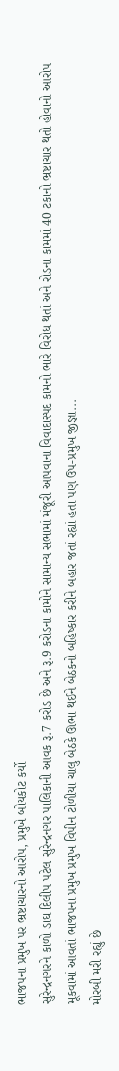ભાજપના પ્રમુખ પર ભ્રષ્ટાચારનો આરોપ, પ્રમુખે બોયકોટ કર્યો
સુરેન્દ્રનગરને કાળો ડાઘ દિલીપ પટેલ સુરેન્દ્રનગર પાલિકાની આવક રૂ.7 કરોડ છે અને રૂ.9 કરોડના કામોને સામાન્ય સભામાં મંજૂરી આપવાના વિવાદાસ્પદ કામનો ભારે વિરોધ થતાં અને રોડના કામમાં 40 ટકાનો ભ્રષ્ટાચાર થતો હોવાનો આરોપ મૂકવામાં આવતાં ભાજપના પ્રમુખ પ્રમુખ વિપીન ટોળીયા ચાલુ બેઠકે ઊભા થઈને બેઠકનો બહિષ્કાર કરીને બહાર જતાં રહ્યાં હતા પણ ઉપ-પ્રમુખ જીજ્ઞા...
મોરબી મરી રહ્યું છે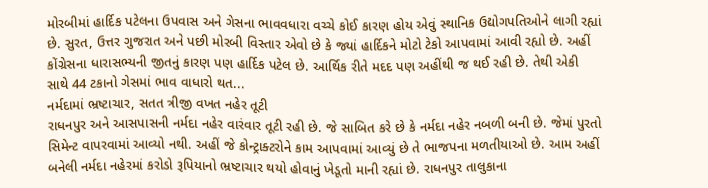મોરબીમાં હાર્દિક પટેલના ઉપવાસ અને ગેસના ભાવવધારા વચ્ચે કોઈ કારણ હોય એવું સ્થાનિક ઉદ્યોગપતિઓને લાગી રહ્યાં છે. સુરત, ઉત્તર ગુજરાત અને પછી મોરબી વિસ્તાર એવો છે કે જ્યાં હાર્દિકને મોટો ટેકો આપવામાં આવી રહ્યો છે. અહીં કોંગ્રેસના ધારાસભ્યની જીતનું કારણ પણ હાર્દિક પટેલ છે. આર્થિક રીતે મદદ પણ અહીંથી જ થઈ રહી છે. તેથી એકી સાથે 44 ટકાનો ગેસમાં ભાવ વાધારો થત...
નર્મદામાં ભ્રષ્ટાચાર, સતત ત્રીજી વખત નહેર તૂટી
રાધનપુર અને આસપાસની નર્મદા નહેર વારંવાર તૂટી રહી છે. જે સાબિત કરે છે કે નર્મદા નહેર નબળી બની છે. જેમાં પુરતો સિમેન્ટ વાપરવામાં આવ્યો નથી. અહીં જે કોન્ટ્રાક્ટરોને કામ આપવામાં આવ્યું છે તે ભાજપના મળતીયાઓ છે. આમ અહીં બનેલી નર્મદા નહેરમાં કરોડો રૂપિયાનો ભ્રષ્ટાચાર થયો હોવાનું ખેડૂતો માની રહ્યાં છે. રાધનપુર તાલુકાના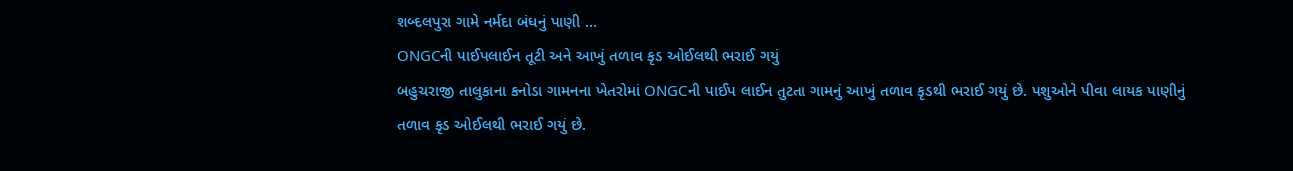શબ્દલપુરા ગામે નર્મદા બંધનું પાણી ...
ONGCની પાઈપલાઈન તૂટી અને આખું તળાવ કૃડ ઓઈલથી ભરાઈ ગયું
બહુચરાજી તાલુકાના કનોડા ગામનના ખેતરોમાં ONGCની પાઈપ લાઈન તુટતા ગામનું આખું તળાવ કૃડથી ભરાઈ ગયું છે. પશુઓને પીવા લાયક પાણીનું તળાવ કૃડ ઓઈલથી ભરાઈ ગયું છે.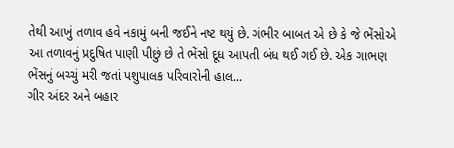તેથી આખું તળાવ હવે નકામું બની જઈને નષ્ટ થયું છે. ગંભીર બાબત એ છે કે જે ભેંસોએ આ તળાવનું પ્રદુષિત પાણી પીછું છે તે ભેંસો દૂધ આપતી બંધ થઈ ગઈ છે. એક ગાભણ ભેંસનું બચ્ચું મરી જતાં પશુપાલક પરિવારોની હાલ...
ગીર અંદર અને બહાર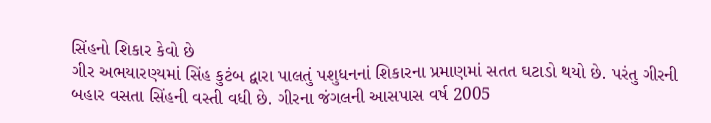સિંહનો શિકાર કેવો છે
ગીર અભયારણ્યમાં સિંહ કુટંબ દ્વારા પાલતું પશુધનનાં શિકારના પ્રમાણમાં સતત ઘટાડો થયો છે. પરંતુ ગીરની બહાર વસતા સિંહની વસ્તી વધી છે. ગીરના જંગલની આસપાસ વર્ષ 2005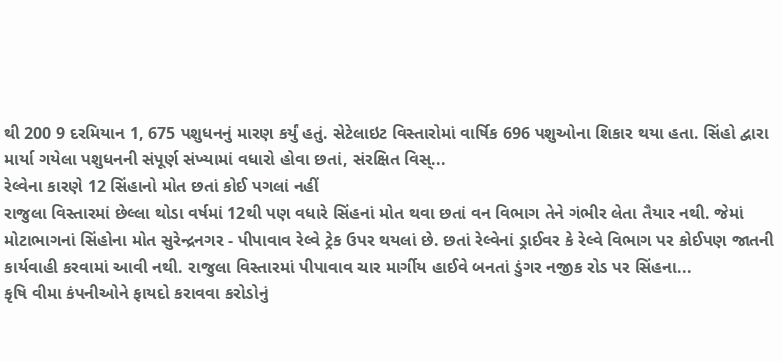થી 200 9 દરમિયાન 1, 675 પશુધનનું મારણ કર્યું હતું. સેટેલાઇટ વિસ્તારોમાં વાર્ષિક 696 પશુઓના શિકાર થયા હતા. સિંહો દ્વારા માર્યા ગયેલા પશુધનની સંપૂર્ણ સંખ્યામાં વધારો હોવા છતાં, સંરક્ષિત વિસ્...
રેલ્વેના કારણે 12 સિંહાનો મોત છતાં કોઈ પગલાં નહીં
રાજુલા વિસ્તારમાં છેલ્લા થોડા વર્ષમાં 12થી પણ વધારે સિંહનાં મોત થવા છતાં વન વિભાગ તેને ગંભીર લેતા તૈયાર નથી. જેમાં મોટાભાગનાં સિંહોના મોત સુરેન્દ્રનગર - પીપાવાવ રેલ્વે ટ્રેક ઉપર થયલાં છે. છતાં રેલ્વેનાં ડ્રાઈવર કે રેલ્વે વિભાગ પર કોઈપણ જાતની કાર્યવાહી કરવામાં આવી નથી. રાજુલા વિસ્તારમાં પીપાવાવ ચાર માર્ગીય હાઈવે બનતાં ડુંગર નજીક રોડ પર સિંહના...
કૃષિ વીમા કંપનીઓને ફાયદો કરાવવા કરોડોનું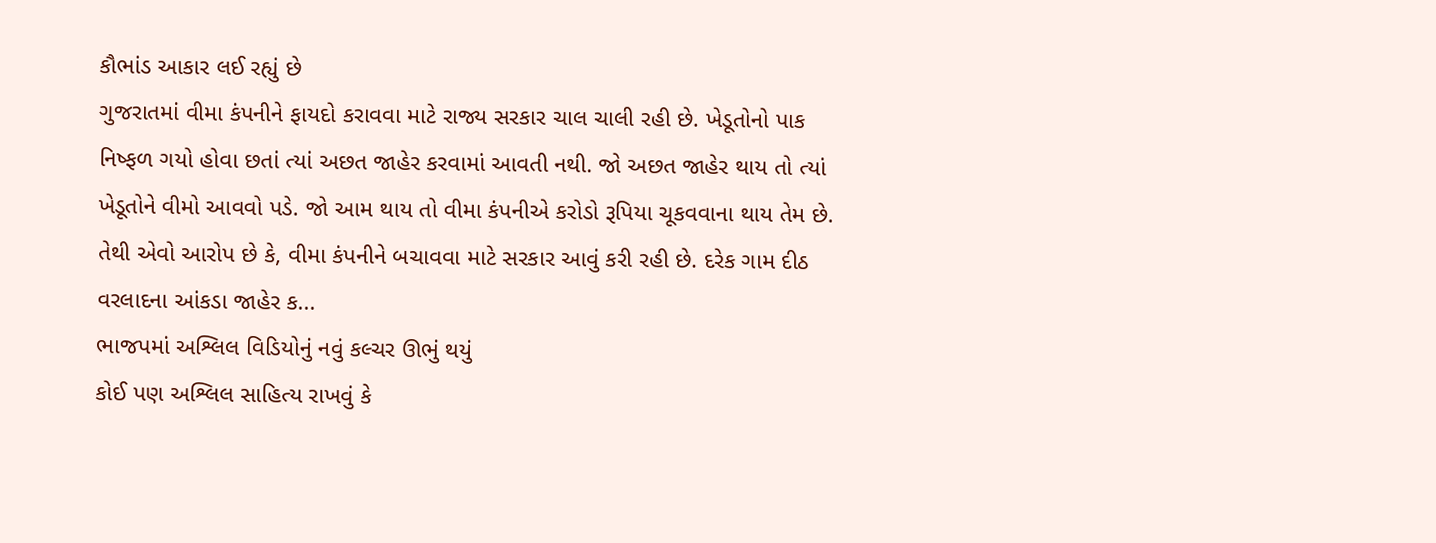કૌભાંડ આકાર લઈ રહ્યું છે
ગુજરાતમાં વીમા કંપનીને ફાયદો કરાવવા માટે રાજ્ય સરકાર ચાલ ચાલી રહી છે. ખેડૂતોનો પાક નિષ્ફળ ગયો હોવા છતાં ત્યાં અછત જાહેર કરવામાં આવતી નથી. જો અછત જાહેર થાય તો ત્યાં ખેડૂતોને વીમો આવવો પડે. જો આમ થાય તો વીમા કંપનીએ કરોડો રૂપિયા ચૂકવવાના થાય તેમ છે. તેથી એવો આરોપ છે કે, વીમા કંપનીને બચાવવા માટે સરકાર આવું કરી રહી છે. દરેક ગામ દીઠ વરલાદના આંકડા જાહેર ક...
ભાજપમાં અશ્લિલ વિડિયોનું નવું કલ્ચર ઊભું થયું
કોઈ પણ અશ્લિલ સાહિત્ય રાખવું કે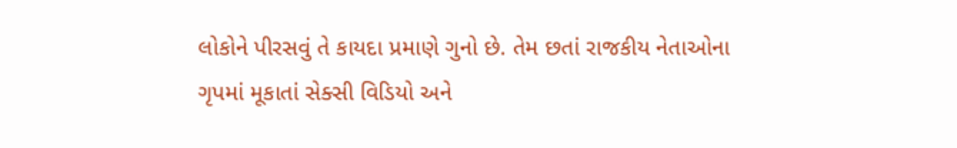લોકોને પીરસવું તે કાયદા પ્રમાણે ગુનો છે. તેમ છતાં રાજકીય નેતાઓના ગૃપમાં મૂકાતાં સેક્સી વિડિયો અને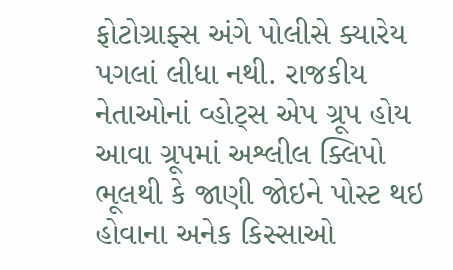ફોટોગ્રાફ્સ અંગે પોલીસે ક્યારેય પગલાં લીધા નથી. રાજકીય નેતાઓનાં વ્હોટ્સ એપ ગ્રૂપ હોય આવા ગ્રૂપમાં અશ્લીલ ક્લિપો ભૂલથી કે જાણી જોઇને પોસ્ટ થઇ હોવાના અનેક કિસ્સાઓ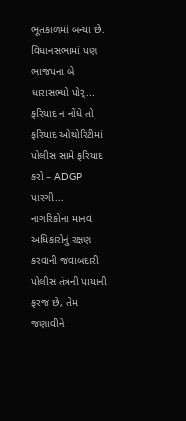ભૂતકાળમાં બન્યા છે. વિધાનસભામાં પણ ભાજપના બે ધારાસભ્યો પોર્...
ફરિયાદ ન નોંધે તો ફરિયાદ ઓથોરિટીમાં પોલીસ સામે ફરિયાદ કરો – ADGP પારગી...
નાગરિકોના માનવ અધિકારોનું રક્ષણ કરવાની જવાબદારી પોલીસ તંત્રની પાયાની ફરજ છે, તેમ જણાવીને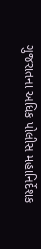ગુજરાતના અધિક પોલીસ મહાનિર્દેશક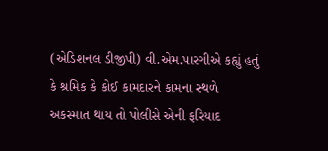(એડિશનલ ડીજીપી) વી.એમ.પારગીએ કહ્યું હતું કે શ્રમિક કે કોઈ કામદારને કામના સ્થળે અકસ્માત થાય તો પોલીસે એની ફરિયાદ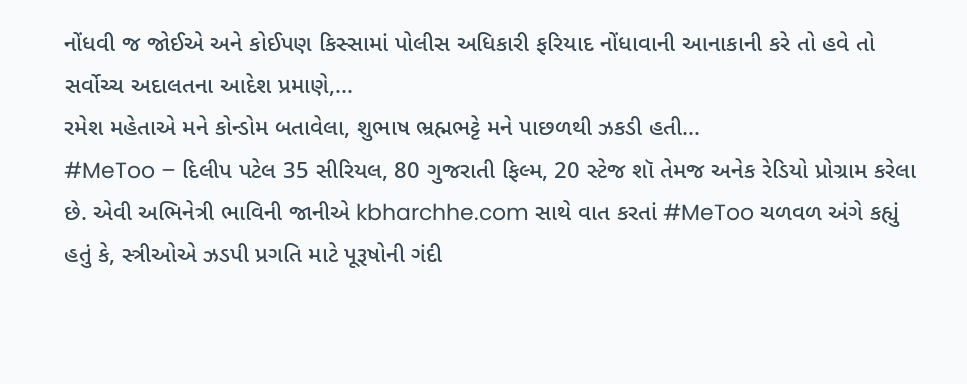નોંધવી જ જોઈએ અને કોઈપણ કિસ્સામાં પોલીસ અધિકારી ફરિયાદ નોંધાવાની આનાકાની કરે તો હવે તો સર્વોચ્ચ અદાલતના આદેશ પ્રમાણે,...
રમેશ મહેતાએ મને કોન્ડોમ બતાવેલા, શુભાષ ભ્રહ્મભટ્ટે મને પાછળથી ઝકડી હતી...
#MeToo – દિલીપ પટેલ 35 સીરિયલ, 80 ગુજરાતી ફિલ્મ, 20 સ્ટેજ શૉ તેમજ અનેક રેડિયો પ્રોગ્રામ કરેલા છે. એવી અભિનેત્રી ભાવિની જાનીએ kbharchhe.com સાથે વાત કરતાં #MeToo ચળવળ અંગે કહ્યું હતું કે, સ્ત્રીઓએ ઝડપી પ્રગતિ માટે પૂરૂષોની ગંદી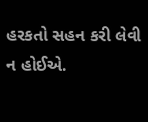હરકતો સહન કરી લેવી ન હોઈએ.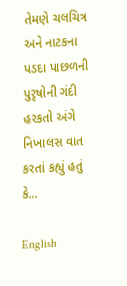તેમણે ચલચિત્ર અને નાટકના પડદા પાછળની પુરૃષોની ગંદી હરકતો અંગે નિખાલસ વાત કરતાં કહ્યું હતું કે...

English